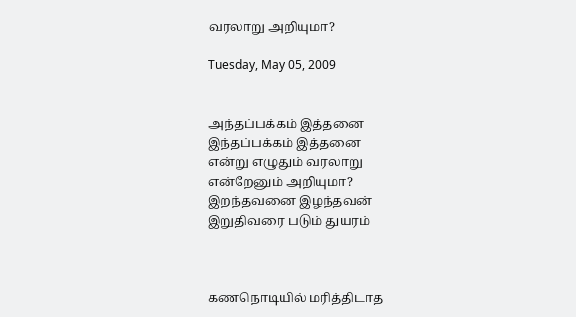வரலாறு அறியுமா?

Tuesday, May 05, 2009


அந்தப்பக்கம் இத்தனை
இந்தப்பக்கம் இத்தனை
என்று எழுதும் வரலாறு
என்றேனும் அறியுமா?
இறந்தவனை இழந்தவன்
இறுதிவரை படும் துயரம்



கணநொடியில் மரித்திடாத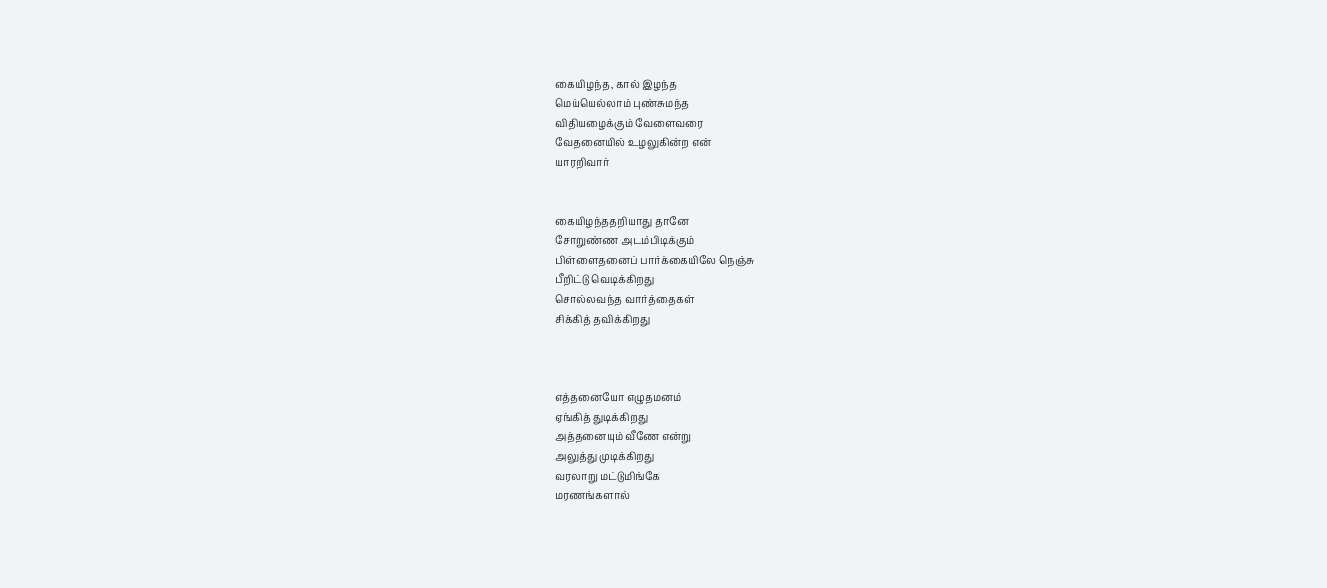கையிழந்த, கால் இழந்த
மெய்யெல்லாம் புண்சுமந்த
விதியழைக்கும் வேளைவரை
வேதனையில் உழலுகின்ற என்
யாரறிவார்


கையிழந்ததறியாது தானே
சோறுண்ண அடம்பிடிக்கும்
பிள்ளைதனைப் பார்க்கையிலே நெஞ்சு
பீறிட்டு வெடிக்கிறது
சொல்லவந்த வார்த்தைகள்
சிக்கித் தவிக்கிறது



எத்தனையோ எழுதமனம்
ஏங்கித் துடிக்கிறது
அத்தனையும் வீணே என்று
அலுத்து முடிக்கிறது
வரலாறு மட்டுமிங்கே
மரணங்களால்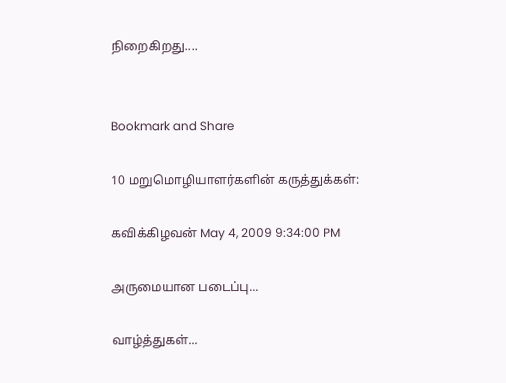நிறைகிறது....


Bookmark and Share

10 மறுமொழியாளர்களின் கருத்துக்கள்:

கவிக்கிழவன் May 4, 2009 9:34:00 PM

அருமையான படைப்பு...

வாழ்த்துகள்...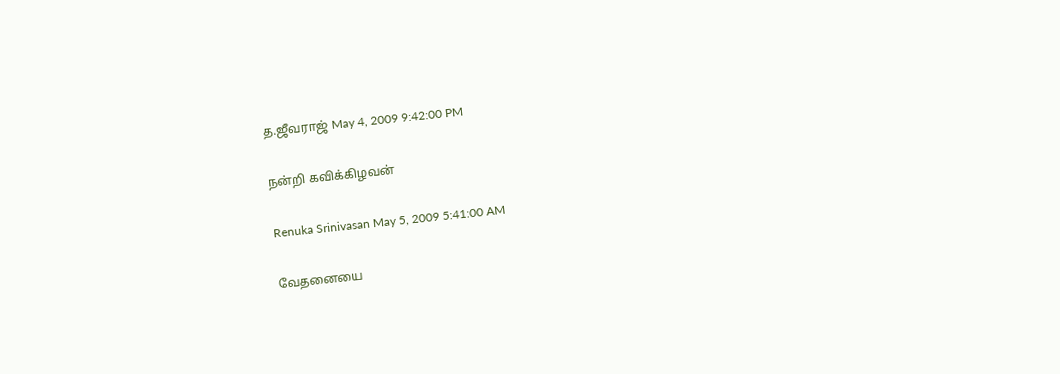த.ஜீவராஜ் May 4, 2009 9:42:00 PM

நன்றி கவிக்கிழவன்

Renuka Srinivasan May 5, 2009 5:41:00 AM

வேதனையை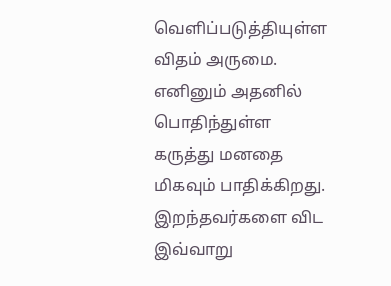வெளிப்படுத்தியுள்ள விதம் அருமை. எனினும் அதனில் பொதிந்துள்ள கருத்து மனதை மிகவும் பாதிக்கிறது. இறந்தவர்களை விட இவ்வாறு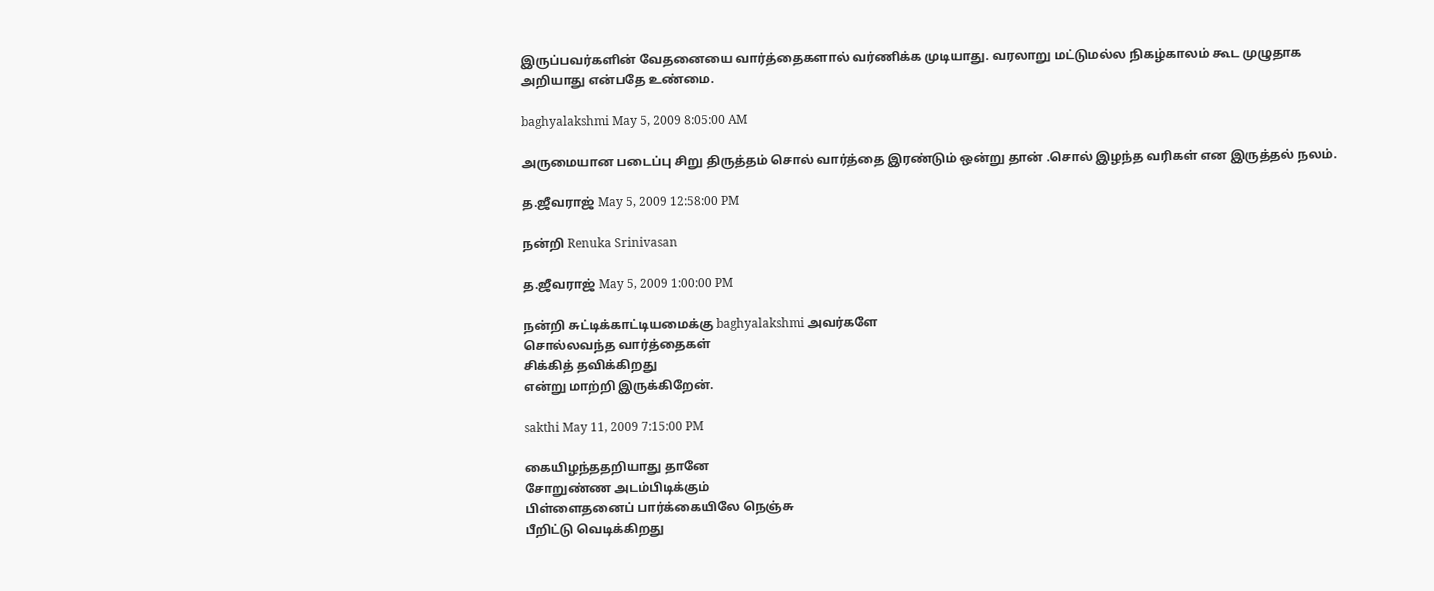இருப்பவர்களின் வேதனையை வார்த்தைகளால் வர்ணிக்க முடியாது. வரலாறு மட்டுமல்ல நிகழ்காலம் கூட முழுதாக அறியாது என்பதே உண்மை.

baghyalakshmi May 5, 2009 8:05:00 AM

அருமையான படைப்பு சிறு திருத்தம் சொல் வார்த்தை இரண்டும் ஒன்று தான் .சொல் இழந்த வரிகள் என இருத்தல் நலம்.

த.ஜீவராஜ் May 5, 2009 12:58:00 PM

நன்றி Renuka Srinivasan

த.ஜீவராஜ் May 5, 2009 1:00:00 PM

நன்றி சுட்டிக்காட்டியமைக்கு baghyalakshmi அவர்களே
சொல்லவந்த வார்த்தைகள்
சிக்கித் தவிக்கிறது
என்று மாற்றி இருக்கிறேன்.

sakthi May 11, 2009 7:15:00 PM

கையிழந்ததறியாது தானே
சோறுண்ண அடம்பிடிக்கும்
பிள்ளைதனைப் பார்க்கையிலே நெஞ்சு
பீறிட்டு வெடிக்கிறது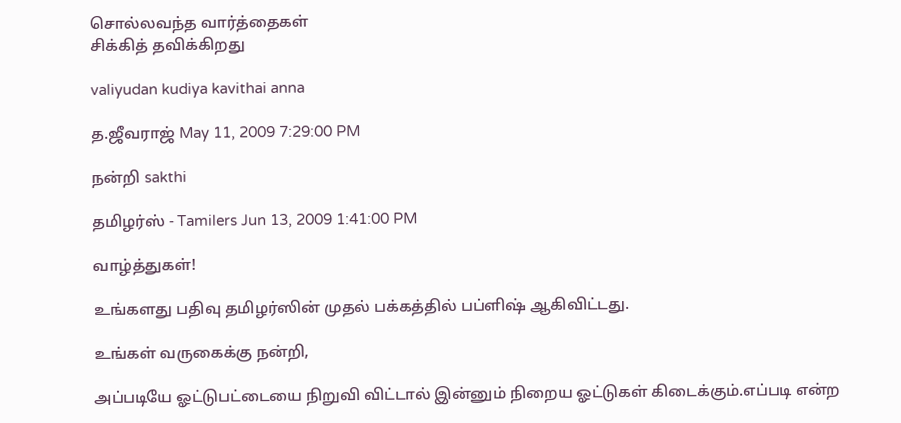சொல்லவந்த வார்த்தைகள்
சிக்கித் தவிக்கிறது

valiyudan kudiya kavithai anna

த.ஜீவராஜ் May 11, 2009 7:29:00 PM

நன்றி sakthi

தமிழர்ஸ் - Tamilers Jun 13, 2009 1:41:00 PM

வாழ்த்துகள்!

உங்களது பதிவு தமிழர்ஸின் முதல் பக்கத்தில் பப்ளிஷ் ஆகிவிட்டது.

உங்கள் வருகைக்கு நன்றி,

அப்படியே ஓட்டுபட்டையை நிறுவி விட்டால் இன்னும் நிறைய ஓட்டுகள் கிடைக்கும்.எப்படி என்ற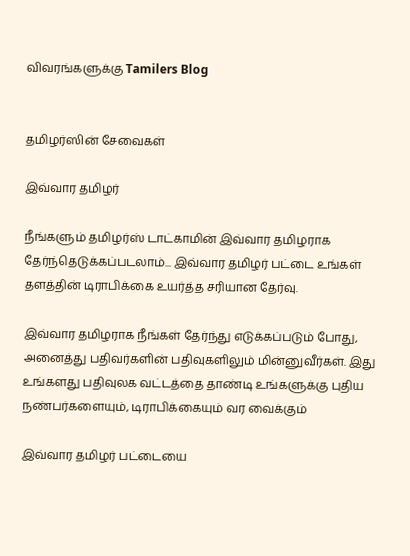விவரங்களுக்கு Tamilers Blog


தமிழர்ஸின் சேவைகள்

இவ்வார தமிழர்

நீங்களும் தமிழர்ஸ் டாட்காமின் இவ்வார தமிழராக தேர்ந்தெடுக்கப்படலாம்... இவ்வார தமிழர் பட்டை உங்கள் தளத்தின் டிராபிக்கை உயர்த்த சரியான தேர்வு.

இவ்வார தமிழராக நீங்கள் தேர்ந்து எடுக்கப்படும் போது, அனைத்து பதிவர்களின் பதிவுகளிலும் மின்னுவீர்கள். இது உங்களது பதிவுலக வட்டத்தை தாண்டி உங்களுக்கு புதிய நண்பர்களையும், டிராபிக்கையும் வர வைக்கும்

இவ்வார தமிழர் பட்டையை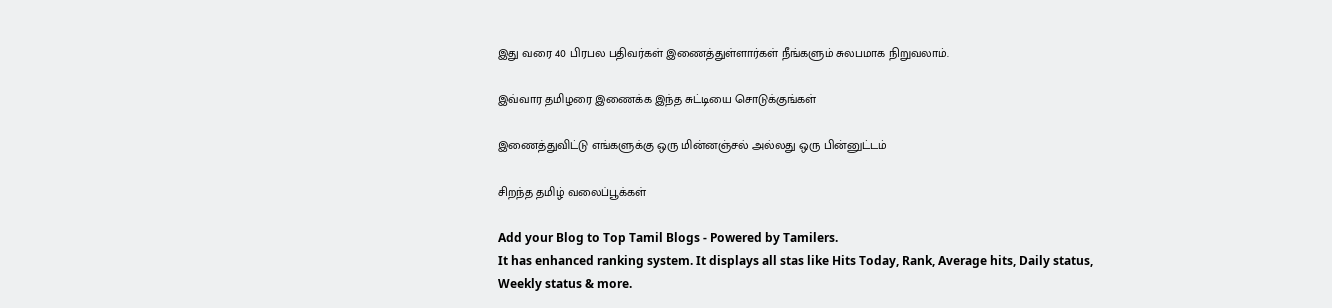இது வரை 40 பிரபல பதிவர்கள் இணைத்துள்ளார்கள் நீங்களும் சுலபமாக நிறுவலாம்.

இவ்வார தமிழரை இணைக்க இந்த சுட்டியை சொடுக்குங்கள்

இணைத்துவிட்டு எங்களுக்கு ஒரு மின்னஞ்சல் அல்லது ஒரு பின்னுட்டம்

சிறந்த தமிழ் வலைப்பூக்கள்

Add your Blog to Top Tamil Blogs - Powered by Tamilers.
It has enhanced ranking system. It displays all stas like Hits Today, Rank, Average hits, Daily status, Weekly status & more.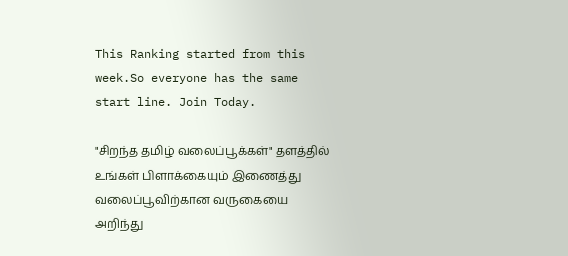This Ranking started from this week.So everyone has the same start line. Join Today.

"சிறந்த தமிழ் வலைப்பூக்கள்" தளத்தில் உங்கள் பிளாக்கையும் இணைத்து வலைப்பூவிற்கான வருகையை அறிந்து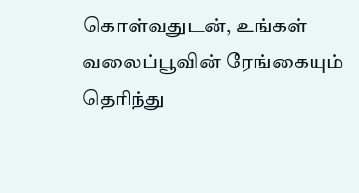கொள்வதுடன், உங்கள் வலைப்பூவின் ரேங்கையும் தெரிந்து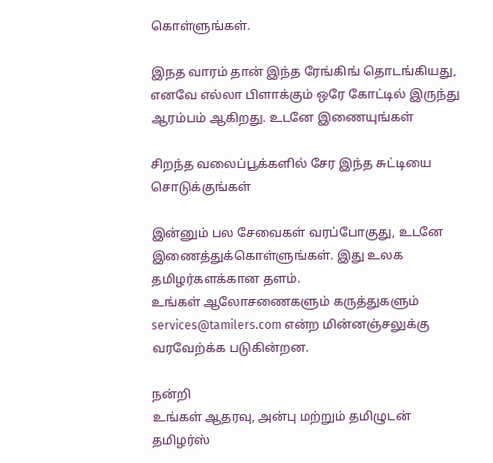கொள்ளுங்கள்.

இநத வாரம் தான் இந்த ரேங்கிங் தொடங்கியது, எனவே எல்லா பிளாக்கும் ஒரே கோட்டில் இருந்து ஆரம்பம் ஆகிறது. உடனே இணையுங்கள்

சிறந்த வலைப்பூக்களில் சேர இந்த சுட்டியை சொடுக்குங்கள்

இன்னும் பல சேவைகள் வரப்போகுது, உடனே இணைத்துக்கொள்ளுங்கள். இது உலக தமிழர்களக்கான தளம்.
உங்கள் ஆலோசணைகளும் கருத்துகளும் services@tamilers.com என்ற மின்னஞ்சலுக்கு வரவேற்க்க படுகின்றன.

நன்றி
உங்கள் ஆதரவு, அன்பு மற்றும் தமிழுடன்
தமிழர்ஸ்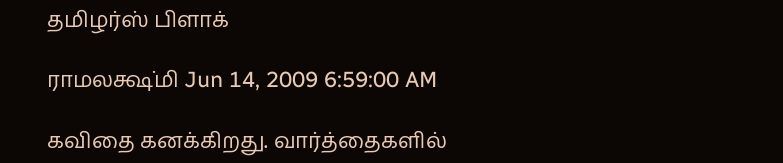தமிழர்ஸ் பிளாக்

ராமலக்ஷ்மி Jun 14, 2009 6:59:00 AM

கவிதை கனக்கிறது. வார்த்தைகளில்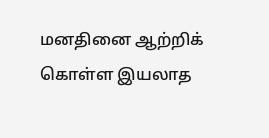மனதினை ஆற்றிக் கொள்ள இயலாத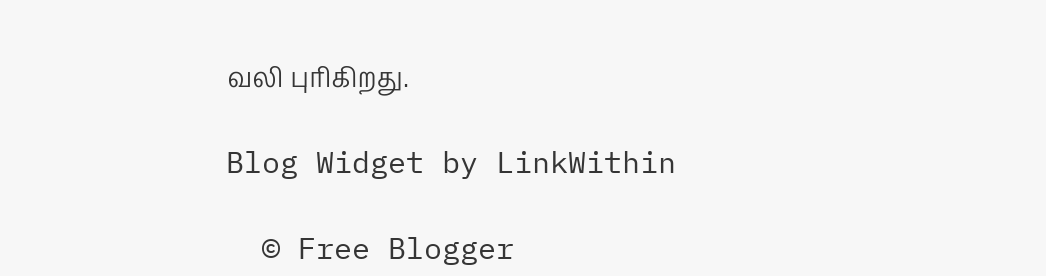வலி புரிகிறது.

Blog Widget by LinkWithin

  © Free Blogger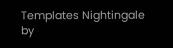Templates Nightingale by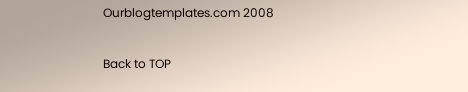Ourblogtemplates.com 2008

Back to TOP